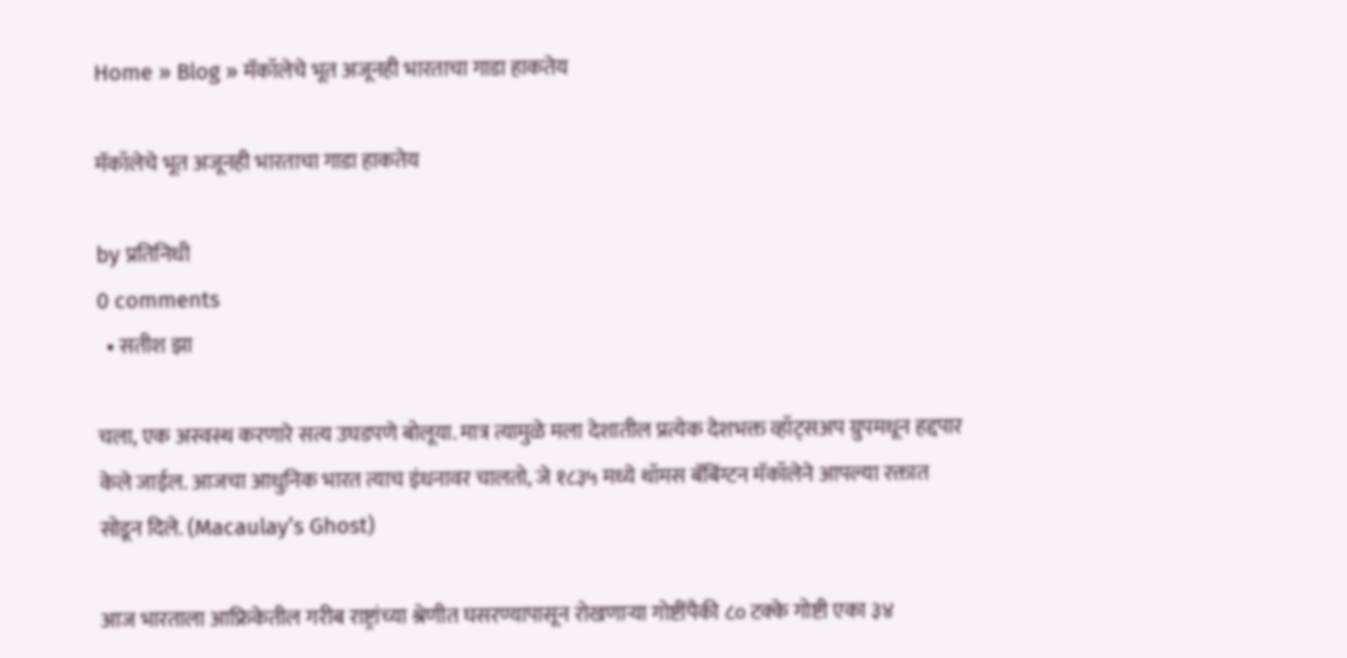Home » Blog » मॅकॉलेचे भूत अजूनही भारताचा गाडा हाकतेय

मॅकॉलेचे भूत अजूनही भारताचा गाडा हाकतेय

by प्रतिनिधी
0 comments
  • सतीश झा

चला, एक अस्वस्थ करणारे सत्य उघडपणे बोलूया. मात्र त्यामुळे मला देशातील प्रत्येक देशभक्त व्हॉट्सअप ग्रुपमधून हद्दपार केले जाईल. आजचा आधुनिक भारत त्याच इंधनावर चालतो, जे १८३५ मध्ये थॉमस बॅबिंग्टन मॅकॉलेने आपल्या रक्तात सोडून दिले. (Macaulay’s Ghost)

आज भारताला आफ्रिकेतील गरीब राष्ट्रांच्या श्रेणीत घसरण्यापासून रोखणाऱ्या गोष्टींपैकी ८० टक्के गोष्टी एका ३४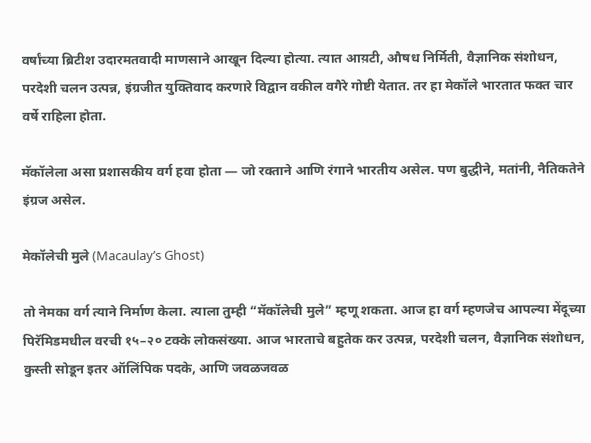वर्षांच्या ब्रिटीश उदारमतवादी माणसाने आखून दिल्या होत्या. त्यात आय़टी, औषध निर्मिती, वैज्ञानिक संशोधन, परदेशी चलन उत्पन्न, इंग्रजीत युक्तिवाद करणारे विद्वान वकील वगैरे गोष्टी येतात. तर हा मेकॉले भारतात फक्त चार वर्षे राहिला होता.

मॅकॉलेला असा प्रशासकीय वर्ग हवा होता — जो रक्ताने आणि रंगाने भारतीय असेल. पण बुद्धीने, मतांनी, नैतिकतेने इंग्रज असेल.

मेकॉलेची मुले (Macaulay’s Ghost)

तो नेमका वर्ग त्याने निर्माण केला. त्याला तुम्ही “मॅकॉलेची मुले” म्हणू शकता. आज हा वर्ग म्हणजेच आपल्या मेंदूच्या पिरॅमिडमधील वरची १५–२० टक्के लोकसंख्या. आज भारताचे बहुतेक कर उत्पन्न, परदेशी चलन, वैज्ञानिक संशोधन, कुस्ती सोडून इतर ऑलिंपिक पदके, आणि जवळजवळ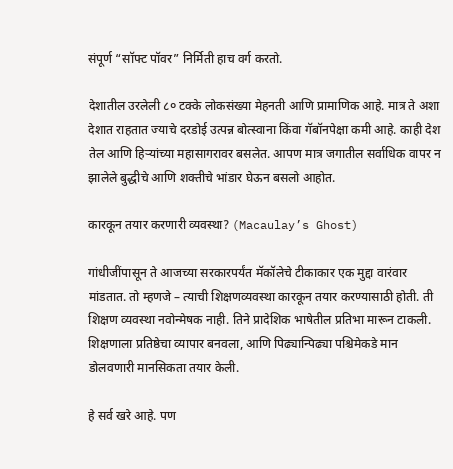संपूर्ण “सॉफ्ट पॉवर” निर्मिती हाच वर्ग करतो.

देशातील उरलेली ८० टक्के लोकसंख्या मेहनती आणि प्रामाणिक आहे. मात्र ते अशा देशात राहतात ज्याचे दरडोई उत्पन्न बोत्स्वाना किंवा गॅबॉनपेक्षा कमी आहे. काही देश तेल आणि हिऱ्यांच्या महासागरावर बसलेत. आपण मात्र जगातील सर्वाधिक वापर न झालेले बुद्धीचे आणि शक्तीचे भांडार घेऊन बसलो आहोत.

कारकून तयार करणारी व्यवस्था? (Macaulay’s Ghost)

गांधीजींपासून ते आजच्या सरकारपर्यंत मॅकॉलेचे टीकाकार एक मुद्दा वारंवार मांडतात. तो म्हणजे – त्याची शिक्षणव्यवस्था कारकून तयार करण्यासाठी होती. ती शिक्षण व्यवस्था नवोन्मेषक नाही. तिने प्रादेशिक भाषेतील प्रतिभा मारून टाकली. शिक्षणाला प्रतिष्ठेचा व्यापार बनवला, आणि पिढ्यान्पिढ्या पश्चिमेकडे मान डोलवणारी मानसिकता तयार केली.

हे सर्व खरे आहे. पण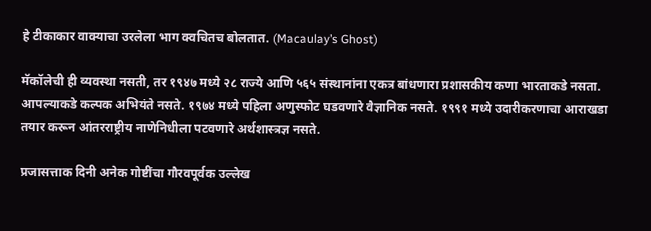हे टीकाकार वाक्याचा उरलेला भाग क्वचितच बोलतात. (Macaulay’s Ghost)

मॅकॉलेची ही व्यवस्था नसती, तर १९४७ मध्ये २८ राज्ये आणि ५६५ संस्थानांना एकत्र बांधणारा प्रशासकीय कणा भारताकडे नसता. आपल्याकडे कल्पक अभियंते नसते. १९७४ मध्ये पहिला अणुस्फोट घडवणारे वैज्ञानिक नसते. १९९१ मध्ये उदारीकरणाचा आराखडा तयार करून आंतरराष्ट्रीय नाणेनिधीला पटवणारे अर्थशास्त्रज्ञ नसते.

प्रजासत्ताक दिनी अनेक गोष्टींचा गौरवपूर्वक उल्लेख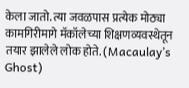केला जातो. त्या जवळपास प्रत्येक मोठ्या कामगिरीमागे मॅकॉलेच्या शिक्षणव्यवस्थेतून तयार झालेले लोक होते. (Macaulay’s Ghost)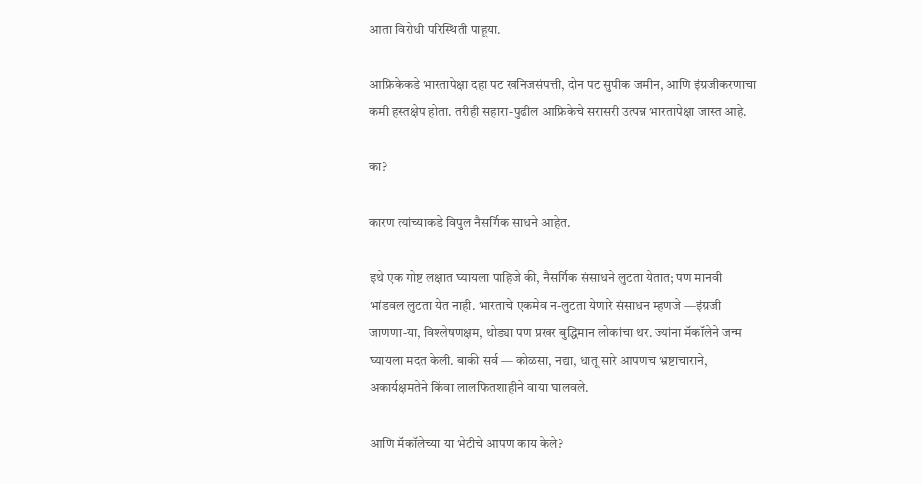आता विरोधी परिस्थिती पाहूया.

आफ्रिकेकडे भारतापेक्षा दहा पट खनिजसंपत्ती, दोन पट सुपीक जमीन, आणि इंग्रजीकरणाचा कमी हस्तक्षेप होता. तरीही सहारा-पुढील आफ्रिकेचे सरासरी उत्पन्न भारतापेक्षा जास्त आहे.

का?

कारण त्यांच्याकडे विपुल नैसर्गिक साधने आहेत.

इथे एक गोष्ट लक्षात घ्यायला पाहिजे की, नैसर्गिक संसाधने लुटता येतात; पण मानवी भांडवल लुटता येत नाही. भारताचे एकमेव न-लुटता येणारे संसाधन म्हणजे —इंग्रजी जाणणा-या, विश्लेषणक्षम, थोड्या पण प्रखर बुद्धिमान लोकांचा थर. ज्यांना मॅकॉलेने जन्म घ्यायला मदत केली. बाकी सर्व — कोळसा, नद्या, धातू सारे आपणच भ्रष्टाचाराने, अकार्यक्षमतेने किंवा लालफितशाहीने वाया घालवले.

आणि मॅकॉलेच्या या भेटीचे आपण काय केले?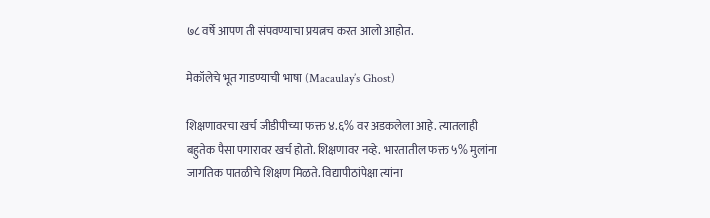७८ वर्षे आपण ती संपवण्याचा प्रयत्नच करत आलो आहोत.

मेकॉलेचे भूत गाडण्याची भाषा (Macaulay’s Ghost)

शिक्षणावरचा खर्च जीडीपीच्या फक्त ४.६% वर अडकलेला आहे. त्यातलाही बहुतेक पैसा पगारावर खर्च होतो. शिक्षणावर नव्हे. भारतातील फक्त ५% मुलांना जागतिक पातळीचे शिक्षण मिळते. विद्यापीठांपेक्षा त्यांना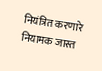नियंत्रित करणारे नियामक जास्त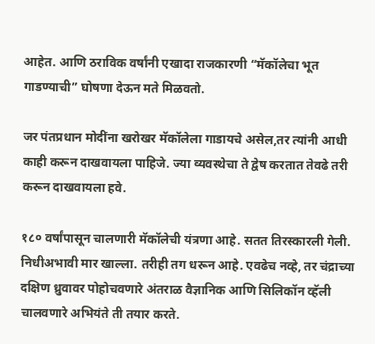आहेत. आणि ठराविक वर्षांनी एखादा राजकारणी “मॅकॉलेचा भूत गाडण्याची” घोषणा देऊन मते मिळवतो.

जर पंतप्रधान मोदींना खरोखर मॅकॉलेला गाडायचे असेल,तर त्यांनी आधी काही करून दाखवायला पाहिजे. ज्या व्यवस्थेचा ते द्वेष करतात तेवढे तरी करून दाखवायला हवे.

१८० वर्षांपासून चालणारी मॅकॉलेची यंत्रणा आहे. सतत तिरस्कारली गेली. निधीअभावी मार खाल्ला. तरीही तग धरून आहे. एवढेच नव्हे, तर चंद्राच्या दक्षिण ध्रुवावर पोहोचवणारे अंतराळ वैज्ञानिक आणि सिलिकॉन व्हॅली चालवणारे अभियंते ती तयार करते.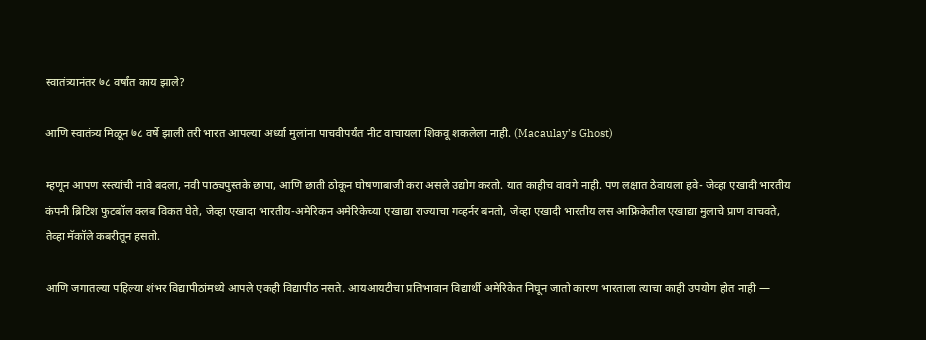स्वातंत्र्यानंतर ७८ वर्षांत काय झाले?

आणि स्वातंत्र्य मिळून ७८ वर्षे झाली तरी भारत आपल्या अर्ध्या मुलांना पाचवीपर्यंत नीट वाचायला शिकवू शकलेला नाही. (Macaulay’s Ghost)

म्हणून आपण रस्त्यांची नावे बदला, नवी पाठ्यपुस्तके छापा, आणि छाती ठोकून घोषणाबाजी करा असले उद्योग करतो. यात काहीच वावगे नाही. पण लक्षात ठेवायला हवे- जेव्हा एखादी भारतीय कंपनी ब्रिटिश फुटबॉल क्लब विकत घेते, जेव्हा एखादा भारतीय-अमेरिकन अमेरिकेच्या एखाद्या राज्याचा गव्हर्नर बनतो, जेव्हा एखादी भारतीय लस आफ्रिकेतील एखाद्या मुलाचे प्राण वाचवते, तेव्हा मॅकॉले कबरीतून हसतो.

आणि जगातल्या पहिल्या शंभर विद्यापीठांमध्ये आपले एकही विद्यापीठ नसते. आयआयटीचा प्रतिभावान विद्यार्थी अमेरिकेत निघून जातो कारण भारताला त्याचा काही उपयोग होत नाही —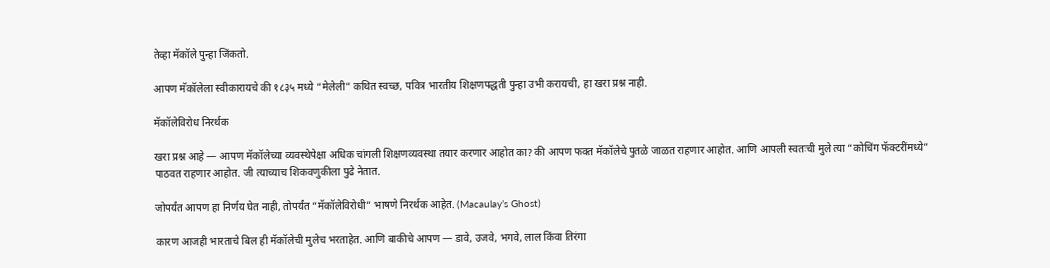तेव्हा मॅकॉले पुन्हा जिंकतो.

आपण मॅकॉलेला स्वीकारायचे की १८३५ मध्ये “मेलेली” कथित स्वच्छ, पवित्र भारतीय शिक्षणपद्धती पुन्हा उभी करायची, हा खरा प्रश्न नाही.

मॅकॉलेविरोध निरर्थक

खरा प्रश्न आहे — आपण मॅकॉलेच्या व्यवस्थेपेक्षा अधिक चांगली शिक्षणव्यवस्था तयार करणार आहोत का? की आपण फक्त मॅकॉलेचे पुतळे जाळत राहणार आहोत. आणि आपली स्वतःची मुले त्या “कोचिंग फॅक्टरींमध्ये” पाठवत राहणार आहोत. जी त्याच्याच शिकवणुकीला पुढे नेतात.

जोपर्यंत आपण हा निर्णय घेत नाही, तोपर्यंत “मॅकॉलेविरोधी” भाषणे निरर्थक आहेत. (Macaulay’s Ghost)

कारण आजही भारताचे बिल ही मॅकॉलेची मुलेच भरताहेत. आणि बाकीचे आपण — डावे, उजवे, भगवे, लाल किंवा तिरंगा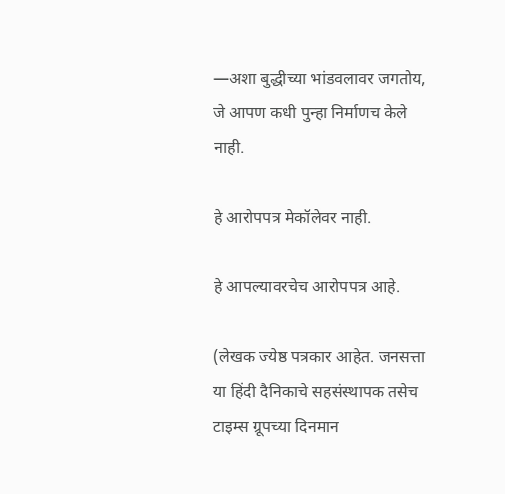—अशा बुद्धीच्या भांडवलावर जगतोय, जे आपण कधी पुन्हा निर्माणच केले नाही.

हे आरोपपत्र मेकॉलेवर नाही.

हे आपल्यावरचेच आरोपपत्र आहे.

(लेखक ज्येष्ठ पत्रकार आहेत. जनसत्ता या हिंदी दैनिकाचे सहसंस्थापक तसेच टाइम्स ग्रूपच्या दिनमान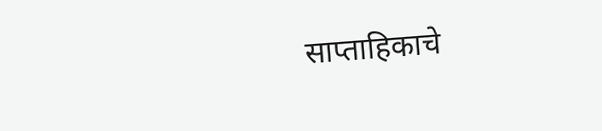साप्ताहिकाचे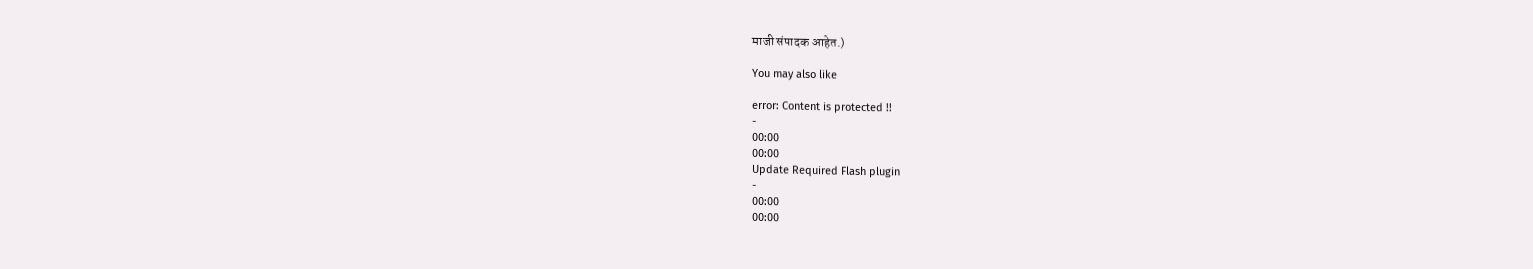माजी संपादक आहेत.)

You may also like

error: Content is protected !!
-
00:00
00:00
Update Required Flash plugin
-
00:00
00:00